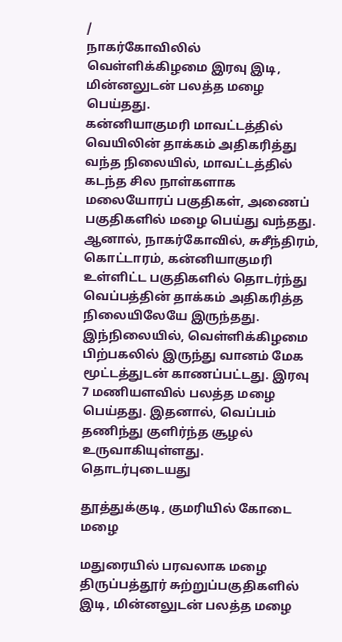/
நாகர்கோவிலில் வெள்ளிக்கிழமை இரவு இடி, மின்னலுடன் பலத்த மழை பெய்தது.
கன்னியாகுமரி மாவட்டத்தில் வெயிலின் தாக்கம் அதிகரித்து வந்த நிலையில், மாவட்டத்தில் கடந்த சில நாள்களாக மலையோரப் பகுதிகள், அணைப் பகுதிகளில் மழை பெய்து வந்தது. ஆனால், நாகர்கோவில், சுசீந்திரம், கொட்டாரம், கன்னியாகுமரி உள்ளிட்ட பகுதிகளில் தொடர்ந்து வெப்பத்தின் தாக்கம் அதிகரித்த நிலையிலேயே இருந்தது.
இந்நிலையில், வெள்ளிக்கிழமை பிற்பகலில் இருந்து வானம் மேக மூட்டத்துடன் காணப்பட்டது. இரவு 7 மணியளவில் பலத்த மழை பெய்தது. இதனால், வெப்பம் தணிந்து குளிர்ந்த சூழல் உருவாகியுள்ளது.
தொடர்புடையது

தூத்துக்குடி, குமரியில் கோடை மழை

மதுரையில் பரவலாக மழை
திருப்பத்தூர் சுற்றுப்பகுதிகளில் இடி, மின்னலுடன் பலத்த மழை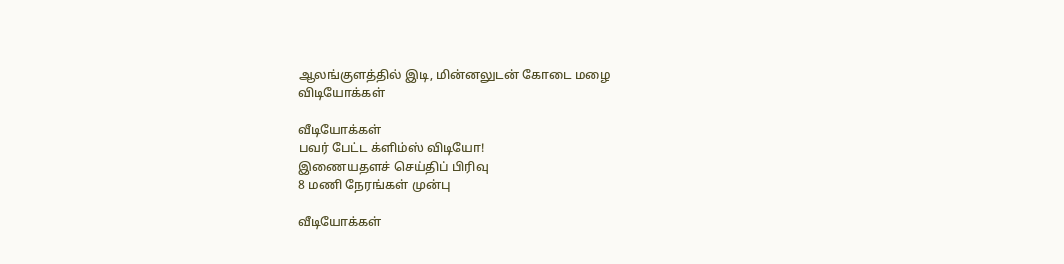ஆலங்குளத்தில் இடி, மின்னலுடன் கோடை மழை
விடியோக்கள்

வீடியோக்கள்
பவர் பேட்ட க்ளிம்ஸ் விடியோ!
இணையதளச் செய்திப் பிரிவு
8 மணி நேரங்கள் முன்பு

வீடியோக்கள்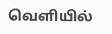வெளியில்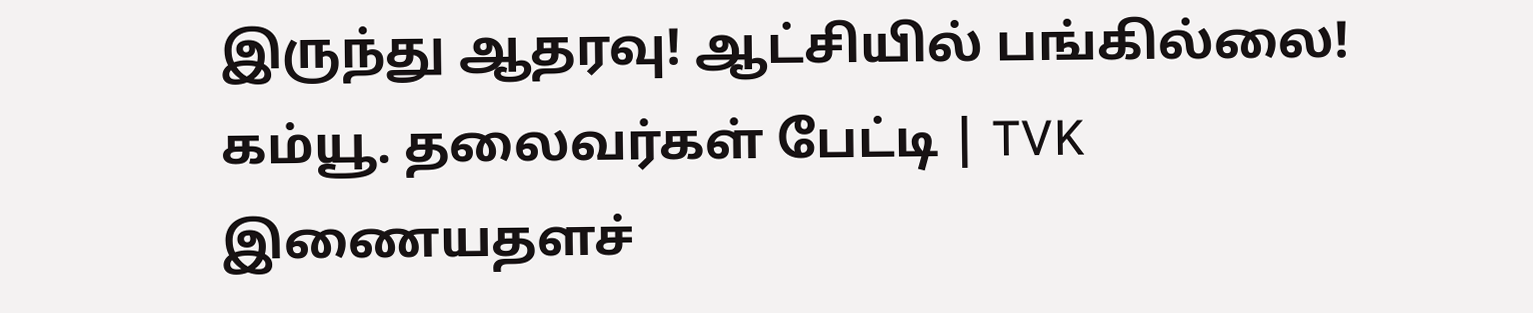இருந்து ஆதரவு! ஆட்சியில் பங்கில்லை! கம்யூ. தலைவர்கள் பேட்டி | TVK
இணையதளச்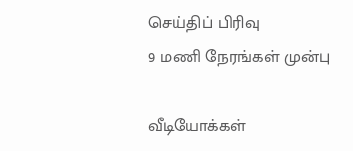செய்திப் பிரிவு
9 மணி நேரங்கள் முன்பு

வீடியோக்கள்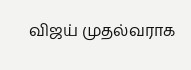விஜய் முதல்வராக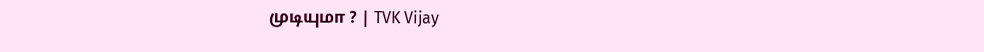முடியுமா ? | TVK Vijay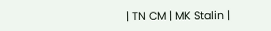| TN CM | MK Stalin |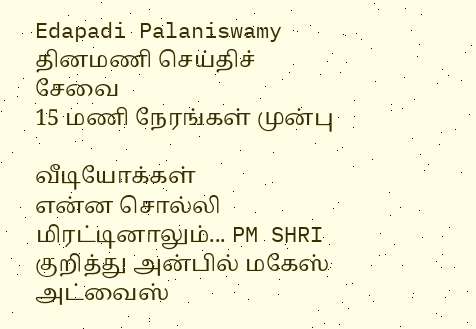Edapadi Palaniswamy
தினமணி செய்திச் சேவை
15 மணி நேரங்கள் முன்பு

வீடியோக்கள்
என்ன சொல்லி மிரட்டினாலும்... PM SHRI குறித்து அன்பில் மகேஸ் அட்வைஸ்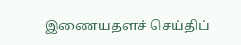இணையதளச் செய்திப்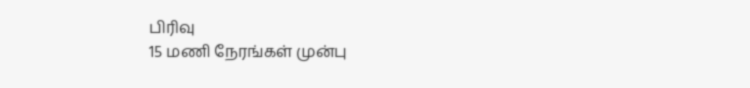பிரிவு
15 மணி நேரங்கள் முன்பு